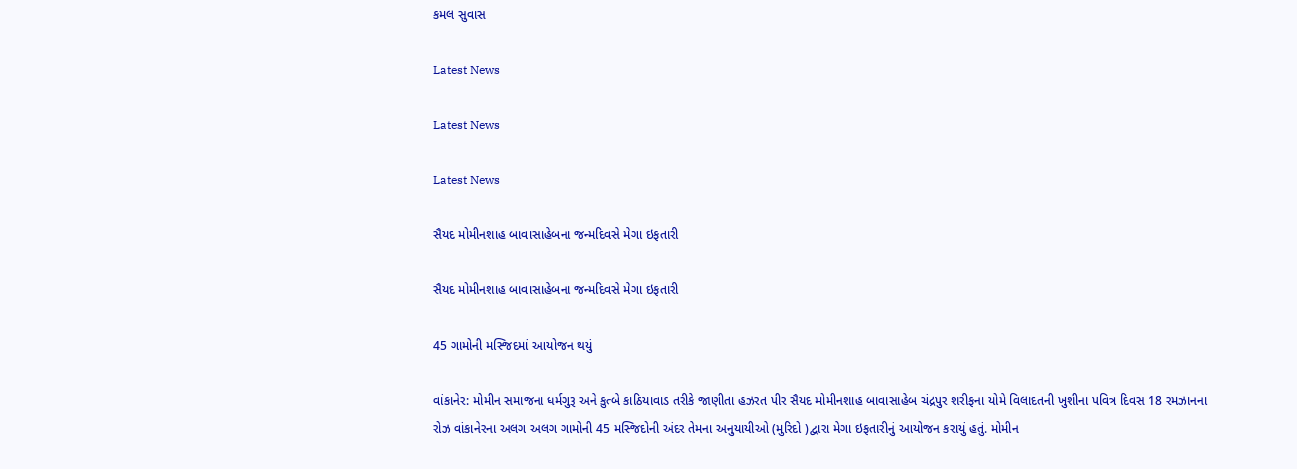કમલ સુવાસ

Latest News

Latest News

Latest News

સૈયદ મોમીનશાહ બાવાસાહેબના જન્મદિવસે મેગા ઇફતારી

સૈયદ મોમીનશાહ બાવાસાહેબના જન્મદિવસે મેગા ઇફતારી

45 ગામોની મસ્જિદમાં આયોજન થયું

વાંકાનેર: મોમીન સમાજના ધર્મગુરૂ અને કુત્બે કાઠિયાવાડ તરીકે જાણીતા હઝરત પીર સૈયદ મોમીનશાહ બાવાસાહેબ ચંદ્રપુર શરીફના યોમે વિલાદતની ખુશીના પવિત્ર દિવસ 18 રમઝાનના રોઝ વાંકાનેરના અલગ અલગ ગામોની 45 મસ્જિદોની અંદર તેમના અનુયાયીઓ (મુરિદો )દ્વારા મેગા ઇફતારીનું આયોજન કરાયું હતું. મોમીન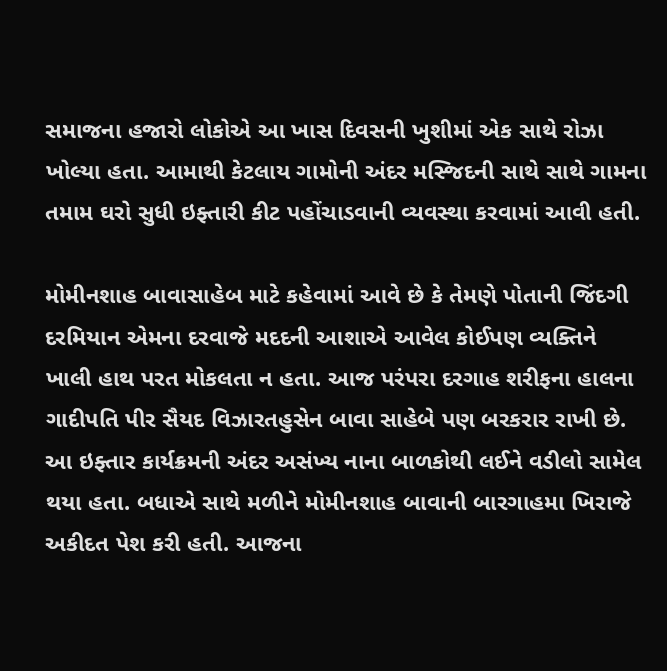સમાજના હજારો લોકોએ આ ખાસ દિવસની ખુશીમાં એક સાથે રોઝા ખોલ્યા હતા. આમાથી કેટલાય ગામોની અંદર મસ્જિદની સાથે સાથે ગામના તમામ ઘરો સુધી ઇફ્તારી કીટ પહોંચાડવાની વ્યવસ્થા કરવામાં આવી હતી.

મોમીનશાહ બાવાસાહેબ માટે કહેવામાં આવે છે કે તેમણે પોતાની જિંદગી દરમિયાન એમના દરવાજે મદદની આશાએ આવેલ કોઈપણ વ્યક્તિને ખાલી હાથ પરત મોકલતા ન હતા. આજ પરંપરા દરગાહ શરીફના હાલના ગાદીપતિ પીર સૈયદ વિઝારતહુસેન બાવા સાહેબે પણ બરકરાર રાખી છે. આ ઇફ્તાર કાર્યક્રમની અંદર અસંખ્ય નાના બાળકોથી લઈને વડીલો સામેલ થયા હતા. બધાએ સાથે મળીને મોમીનશાહ બાવાની બારગાહમા ખિરાજે અકીદત પેશ કરી હતી. આજના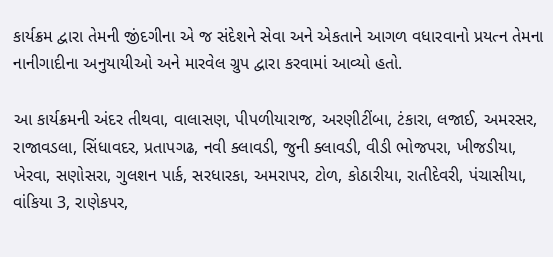કાર્યક્રમ દ્વારા તેમની જીંદગીના એ જ સંદેશને સેવા અને એકતાને આગળ વધારવાનો પ્રયત્ન તેમના નાનીગાદીના અનુયાયીઓ અને મારવેલ ગ્રુપ દ્વારા કરવામાં આવ્યો હતો.

આ કાર્યક્રમની અંદર તીથવા, વાલાસણ, પીપળીયારાજ, અરણીટીંબા, ટંકારા, લજાઈ, અમરસર, રાજાવડલા, સિંધાવદર, પ્રતાપગઢ, નવી ક્લાવડી, જુની ક્લાવડી, વીડી ભોજપરા, ખીજડીયા, ખેરવા, સણોસરા, ગુલશન પાર્ક, સરધારકા, અમરાપર, ટોળ, કોઠારીયા, રાતીદેવરી, પંચાસીયા, વાંકિયા 3, રાણેકપર,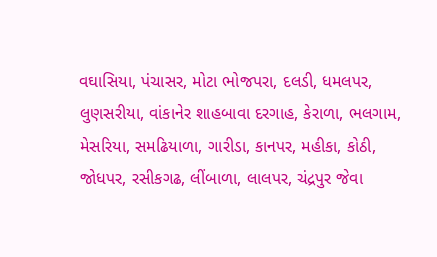વઘાસિયા, પંચાસર, મોટા ભોજપરા, દલડી, ધમલપર, લુણસરીયા, વાંકાનેર શાહબાવા દરગાહ, કેરાળા, ભલગામ, મેસરિયા, સમઢિયાળા, ગારીડા, કાનપર, મહીકા, કોઠી, જોધપર, રસીકગઢ, લીંબાળા, લાલપર, ચંદ્રપુર જેવા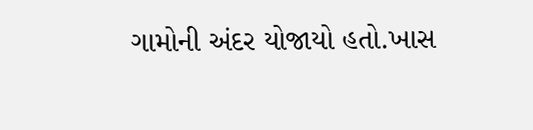ગામોની અંદર યોજાયો હતો.ખાસ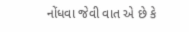નોંધવા જેવી વાત એ છે કે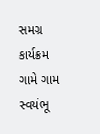સમગ્ર કાર્યક્રમ ગામે ગામ સ્વયંભૂ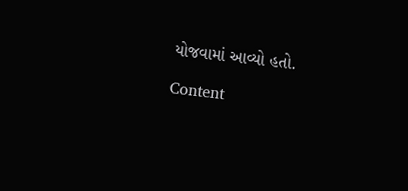યોજવામાં આવ્યો હતો.

Content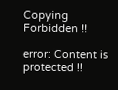Copying Forbidden !!

error: Content is protected !!